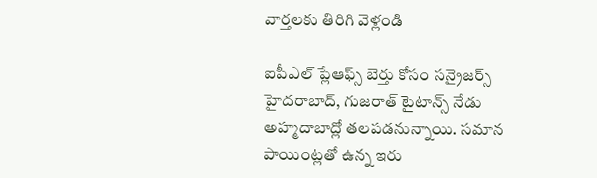వార్తలకు తిరిగి వెళ్లండి

ఐపీఎల్ ప్లేఆఫ్స్ బెర్తు కోసం సన్రైజర్స్ హైదరాబాద్, గుజరాత్ టైటాన్స్ నేడు అహ్మదాబాద్లో తలపడనున్నాయి. సమాన పాయింట్లతో ఉన్న ఇరు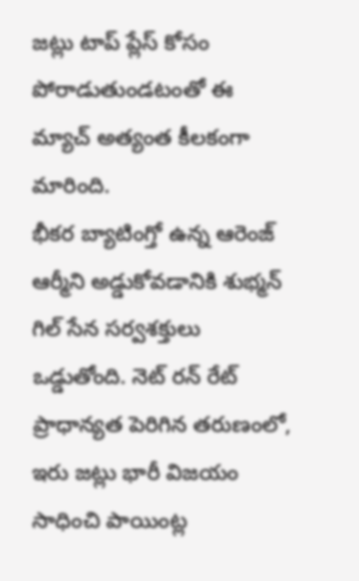జట్లు టాప్ ప్లేస్ కోసం పోరాడుతుండటంతో ఈ మ్యాచ్ అత్యంత కీలకంగా మారింది.
భీకర బ్యాటింగ్తో ఉన్న ఆరెంజ్ ఆర్మీని అడ్డుకోవడానికి శుభ్మన్ గిల్ సేన సర్వశక్తులు ఒడ్డుతోంది. నెట్ రన్ రేట్ ప్రాధాన్యత పెరిగిన తరుణంలో, ఇరు జట్లు భారీ విజయం సాధించి పాయింట్ల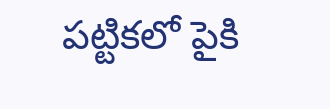పట్టికలో పైకి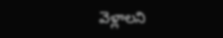వెళ్లాలని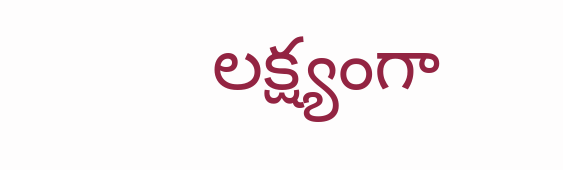లక్ష్యంగా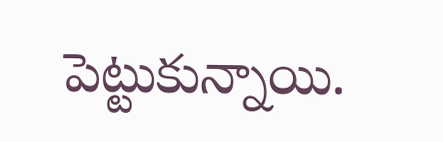పెట్టుకున్నాయి.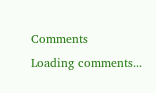Comments
Loading comments...